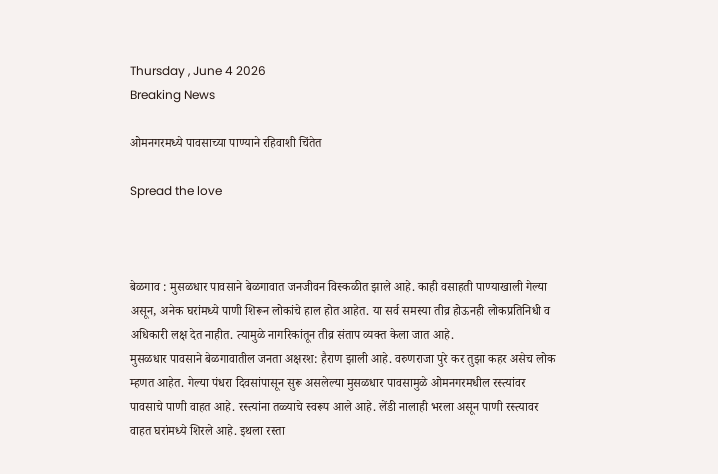Thursday , June 4 2026
Breaking News

ओमनगरमध्ये पावसाच्या पाण्याने रहिवाशी चिंतेत

Spread the love



बेळगाव : मुसळधार पावसाने बेळगावात जनजीवन विस्कळीत झाले आहे. काही वसाहती पाण्याखाली गेल्या असून, अनेक घरांमध्ये पाणी शिरून लोकांचे हाल होत आहेत. या सर्व समस्या तीव्र होऊनही लोकप्रतिनिधी व अधिकारी लक्ष देत नाहीत. त्यामुळे नागरिकांतून तीव्र संताप व्यक्त केला जात आहे.
मुसळधार पावसाने बेळगावातील जनता अक्षरश: हैराण झाली आहे. वरुणराजा पुरे कर तुझा कहर असेच लोक म्हणत आहेत. गेल्या पंधरा दिवसांपासून सुरू असलेल्या मुसळधार पावसामुळे ओमनगरमधील रस्त्यांवर पावसाचे पाणी वाहत आहे. रस्त्यांना तळ्याचे स्वरूप आले आहे. लेंडी नालाही भरला असून पाणी रस्त्यावर वाहत घरांमध्ये शिरले आहे. इथला रस्ता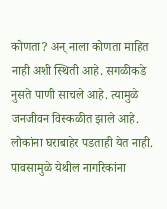कोणता? अन् नाला कोणता माहित नाही अशी स्थिती आहे. सगळीकडे नुसते पाणी साचले आहे. त्यामुळे जनजीवन विस्कळीत झाले आहे. लोकांना घराबाहेर पडताही येत नाही. पावसामुळे येथील नागरिकांना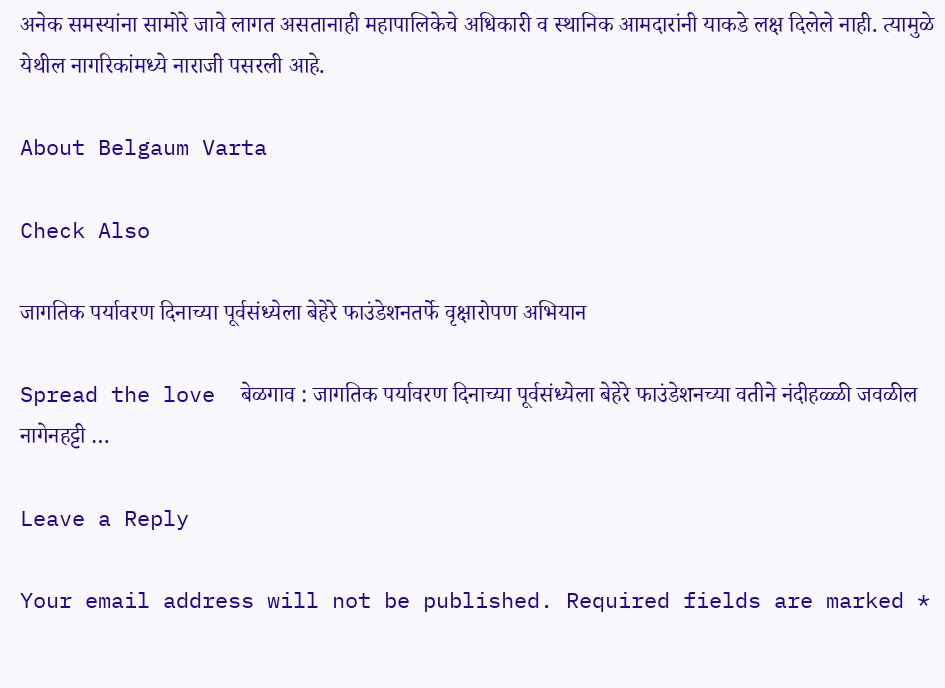अनेक समस्यांना सामोरे जावे लागत असतानाही महापालिकेचे अधिकारी व स्थानिक आमदारांनी याकडे लक्ष दिलेले नाही. त्यामुळे येथील नागरिकांमध्ये नाराजी पसरली आहे.

About Belgaum Varta

Check Also

जागतिक पर्यावरण दिनाच्या पूर्वसंध्येला बेहेरे फाउंडेशनतर्फे वृक्षारोपण अभियान

Spread the love  बेळगाव : जागतिक पर्यावरण दिनाच्या पूर्वसंध्येला बेहेरे फाउंडेशनच्या वतीने नंदीहळ्ळी जवळील नागेनहट्टी …

Leave a Reply

Your email address will not be published. Required fields are marked *